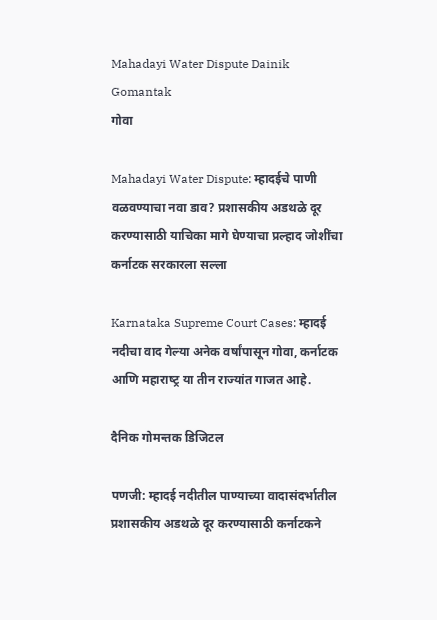Mahadayi Water Dispute Dainik Gomantak
गोवा

Mahadayi Water Dispute: म्हादईचे पाणी वळवण्याचा नवा डाव? प्रशासकीय अडथळे दूर करण्यासाठी याचिका मागे घेण्याचा प्रल्हाद जोशींचा कर्नाटक सरकारला सल्ला

Karnataka Supreme Court Cases: म्‍हादई नदीचा वाद गेल्‍या अनेक वर्षांपासून गोवा, कर्नाटक आणि महाराष्‍ट्र या तीन राज्‍यांत गाजत आहे.

दैनिक गोमन्तक डिजिटल

पणजी: म्‍हादई नदीतील पाण्‍याच्‍या वादासंदर्भातील प्रशासकीय अडथळे दूर करण्‍यासाठी कर्नाटकने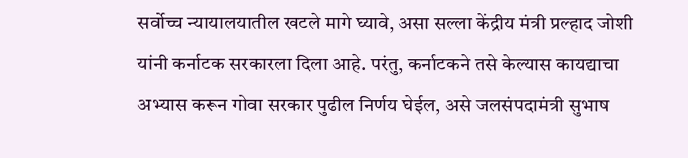सर्वोच्च न्‍यायालयातील खटले मागे घ्‍यावे, असा सल्ला केंद्रीय मंत्री प्रल्‍हाद जोशी यांनी कर्नाटक सरकारला दिला आहे. परंतु, कर्नाटकने तसे केल्‍यास कायद्याचा अभ्‍यास करून गोवा सरकार पुढील निर्णय घेईल, असे जलसंपदामंत्री सुभाष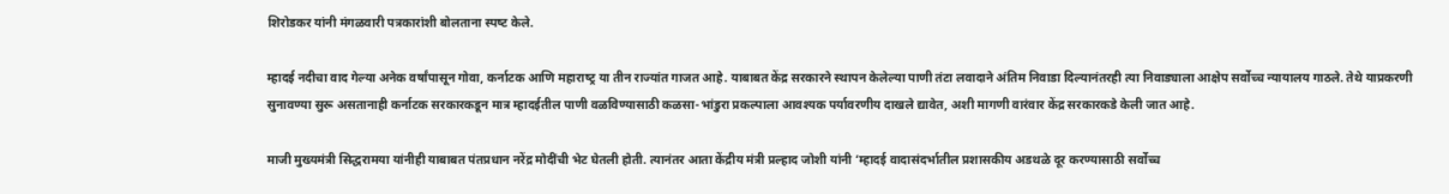शिरोडकर यांनी मंगळवारी पत्रकारांशी बोलताना स्‍पष्‍ट केले.

म्‍हादई नदीचा वाद गेल्‍या अनेक वर्षांपासून गोवा, कर्नाटक आणि महाराष्‍ट्र या तीन राज्‍यांत गाजत आहे. याबाबत केंद्र सरकारने स्‍थापन केलेल्‍या पाणी तंटा लवादाने अंतिम निवाडा दिल्‍यानंतरही त्‍या निवाड्याला आक्षेप सर्वोच्च न्‍यायालय गाठले. तेथे याप्रकरणी सुनावण्‍या सुरू असतानाही कर्नाटक सरकारकडून मात्र म्‍हादईतील पाणी वळविण्‍यासाठी कळसा-भांडुरा प्रकल्‍पाला आवश्‍‍यक पर्यावरणीय दाखले द्यावेत, अशी मागणी वारंवार केंद्र सरकारकडे केली जात आहे.

माजी मुख्‍यमंत्री सिद्धरामया यांनीही याबाबत पंतप्रधान नरेंद्र मोदींची भेट घेतली होती. त्‍यानंतर आता केंद्रीय मंत्री प्रल्‍हाद जोशी यांनी ‘म्हादई वादासंदर्भातील प्रशासकीय अडथळे दूर करण्यासाठी सर्वोच्च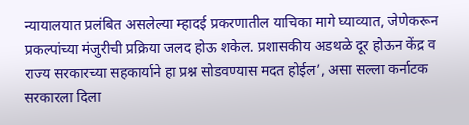न्यायालयात प्रलंबित असलेल्या म्हादई प्रकरणातील याचिका मागे घ्‍याव्‍यात, जेणेकरून प्रकल्पांच्या मंजुरीची प्रक्रिया जलद होऊ शकेल. प्रशासकीय अडथळे दूर होऊन केंद्र व राज्य सरकारच्या सहकार्याने हा प्रश्न सोडवण्यास मदत होईल’, असा सल्ला कर्नाटक सरकारला दिला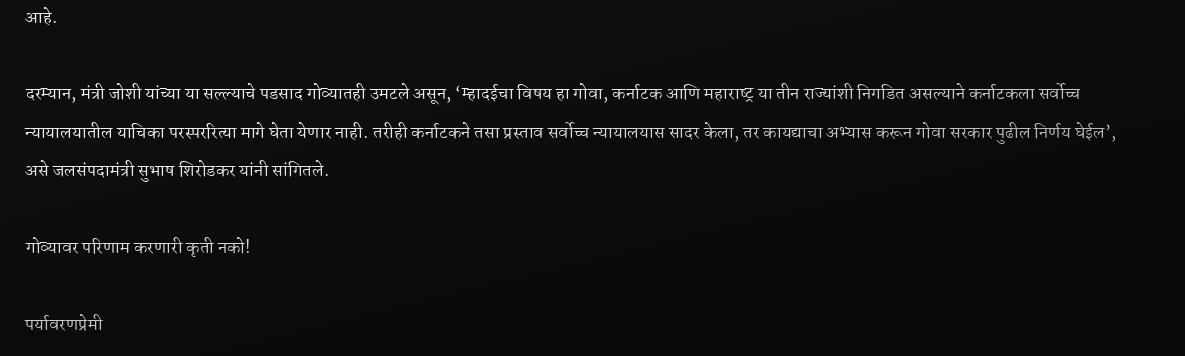आहे.

दरम्‍यान, मंत्री जोशी यांच्‍या या सल्ल्‍याचे पडसाद गोव्‍यातही उमटले असून, ‘म्‍हादईचा विषय हा गोवा, कर्नाटक आणि महाराष्‍ट्र या तीन राज्‍यांशी निगडित असल्‍याने कर्नाटकला सर्वोच्च न्‍यायालयातील याचिका परस्‍पररित्‍या मागे घेता येणार नाही. तरीही कर्नाटकने तसा प्रस्‍ताव सर्वोच्च न्‍यायालयास सादर केला, तर कायद्याचा अभ्‍यास करून गोवा सरकार पुढील निर्णय घेईल’, असे जलसंपदामंत्री सुभाष शिरोडकर यांनी सांगितले.

गोव्‍यावर परिणाम करणारी कृती नको!

पर्यावरणप्रेमी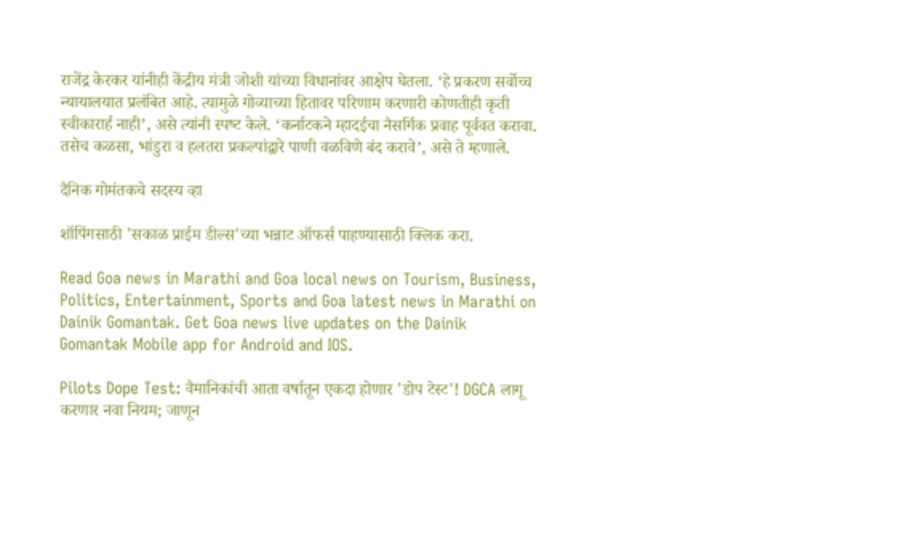राजेंद्र केरकर यांनीही केंद्रीय मंत्री जोशी यांच्या विधानांवर आक्षेप घेतला. ‘हे प्रकरण सर्वोच्च न्यायालयात प्रलंबित आहे. त्‍यामुळे गोव्याच्या हितावर परिणाम करणारी कोणतीही कृती स्वीकारार्ह नाही’, असे त्यांनी स्‍पष्‍ट केले. ‘कर्नाटकने म्हादईचा नैसर्गिक प्रवाह पूर्ववत करावा. तसेच कळसा, भांडुरा व हलतरा प्रकल्पांद्वारे पाणी वळविणे बंद करावे’, असे ते म्हणाले.

दैनिक गोमंतकचे सदस्य व्हा

शॉपिंगसाठी 'सकाळ प्राईम डील्स'च्या भन्नाट ऑफर्स पाहण्यासाठी क्लिक करा.

Read Goa news in Marathi and Goa local news on Tourism, Business, Politics, Entertainment, Sports and Goa latest news in Marathi on Dainik Gomantak. Get Goa news live updates on the Dainik Gomantak Mobile app for Android and IOS.

Pilots Dope Test: वैमानिकांची आता वर्षातून एकदा होणार 'डोप टेस्ट'! DGCA लागू करणार नवा नियम; जाणून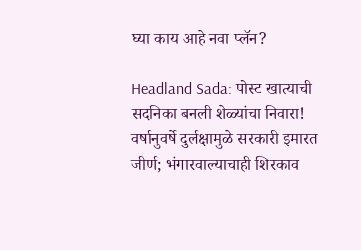घ्या काय आहे नवा प्लॅन?

Headland Sada: पोस्ट खात्याची सदनिका बनली शेळ्यांचा निवारा! वर्षानुवर्षे दुर्लक्षामुळे सरकारी इमारत जीर्ण; भंगारवाल्याचाही शिरकाव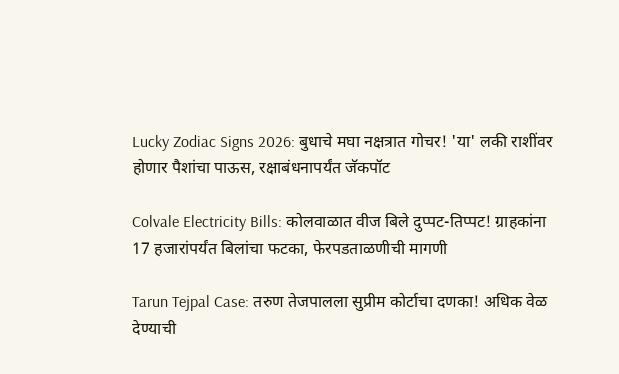Lucky Zodiac Signs 2026: बुधाचे मघा नक्षत्रात गोचर! 'या' लकी राशींवर होणार पैशांचा पाऊस, रक्षाबंधनापर्यंत जॅकपॉट

Colvale Electricity Bills: कोलवाळात वीज बिले दुप्पट-तिप्पट! ग्राहकांना 17 हजारांपर्यंत बिलांचा फटका, फेरपडताळणीची मागणी

Tarun Tejpal Case: तरुण तेजपालला सुप्रीम कोर्टाचा दणका! अधिक वेळ देण्याची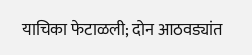याचिका फेटाळली; दोन आठवड्यांत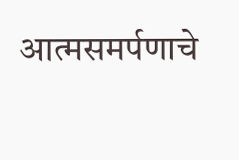आत्मसमर्पणाचे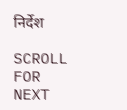निर्देश

SCROLL FOR NEXT